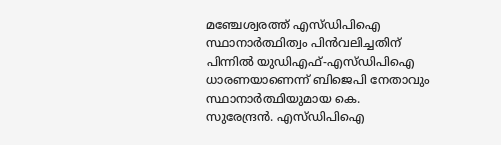മഞ്ചേശ്വരത്ത് എസ്ഡിപിഐ സ്ഥാനാർത്ഥിത്വം പിൻവലിച്ചതിന് പിന്നിൽ യുഡിഎഫ്-എസ്ഡിപിഐ ധാരണയാണെന്ന് ബിജെപി നേതാവും സ്ഥാനാർത്ഥിയുമായ കെ. സുരേന്ദ്രൻ. എസ്ഡിപിഐ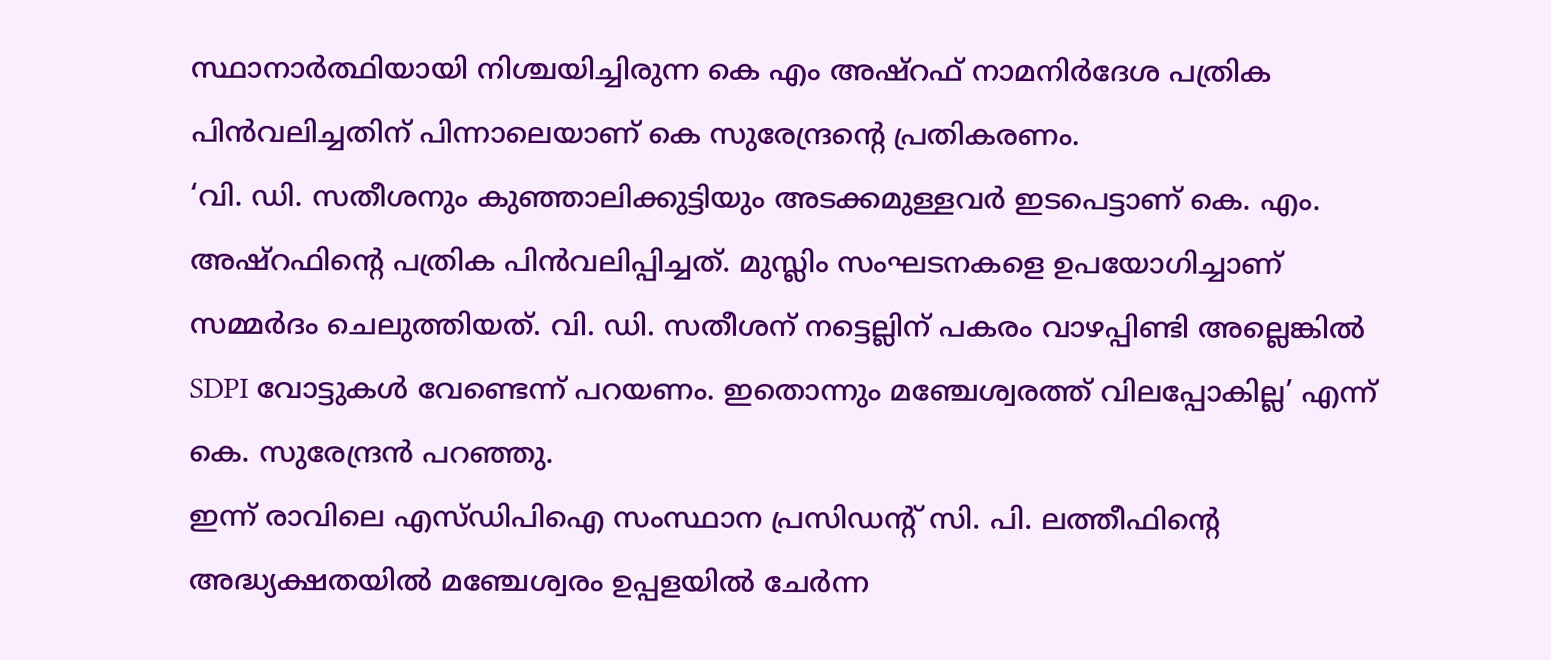സ്ഥാനാർത്ഥിയായി നിശ്ചയിച്ചിരുന്ന കെ എം അഷ്റഫ് നാമനിർദേശ പത്രിക പിൻവലിച്ചതിന് പിന്നാലെയാണ് കെ സുരേന്ദ്രന്റെ പ്രതികരണം.
‘വി. ഡി. സതീശനും കുഞ്ഞാലിക്കുട്ടിയും അടക്കമുള്ളവർ ഇടപെട്ടാണ് കെ. എം. അഷ്റഫിന്റെ പത്രിക പിൻവലിപ്പിച്ചത്. മുസ്ലിം സംഘടനകളെ ഉപയോഗിച്ചാണ് സമ്മർദം ചെലുത്തിയത്. വി. ഡി. സതീശന് നട്ടെല്ലിന് പകരം വാഴപ്പിണ്ടി അല്ലെങ്കിൽ SDPI വോട്ടുകൾ വേണ്ടെന്ന് പറയണം. ഇതൊന്നും മഞ്ചേശ്വരത്ത് വിലപ്പോകില്ല’ എന്ന് കെ. സുരേന്ദ്രൻ പറഞ്ഞു.
ഇന്ന് രാവിലെ എസ്ഡിപിഐ സംസ്ഥാന പ്രസിഡന്റ് സി. പി. ലത്തീഫിന്റെ അദ്ധ്യക്ഷതയിൽ മഞ്ചേശ്വരം ഉപ്പളയിൽ ചേർന്ന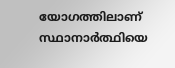യോഗത്തിലാണ് സ്ഥാനാർത്ഥിയെ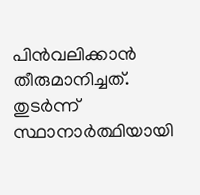പിൻവലിക്കാൻ തീരുമാനിച്ചത്. തുടർന്ന് സ്ഥാനാർത്ഥിയായി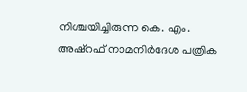നിശ്ചയിച്ചിരുന്ന കെ. എം. അഷ്റഫ് നാമനിർദേശ പത്രിക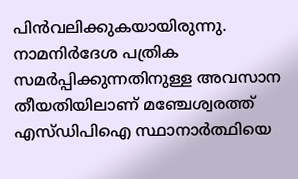പിൻവലിക്കുകയായിരുന്നു. നാമനിർദേശ പത്രിക സമർപ്പിക്കുന്നതിനുള്ള അവസാന തീയതിയിലാണ് മഞ്ചേശ്വരത്ത് എസ്ഡിപിഐ സ്ഥാനാർത്ഥിയെ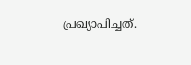പ്രഖ്യാപിച്ചത്.